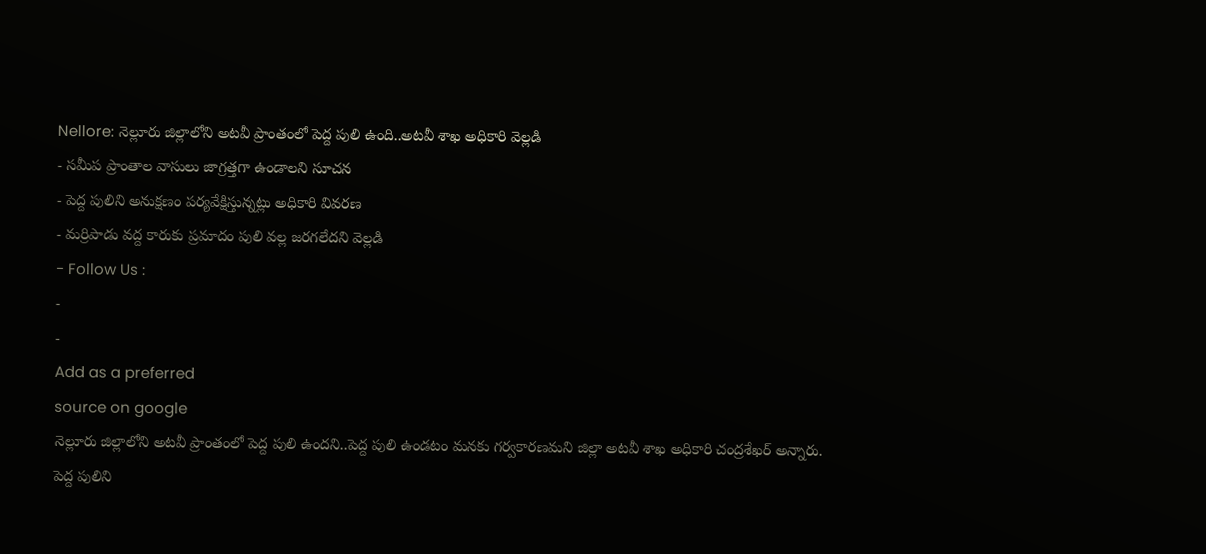Nellore: నెల్లూరు జిల్లాలోని అటవీ ప్రాంతంలో పెద్ద పులి ఉంది..అటవీ శాఖ అధికారి వెల్లడి
- సమీప ప్రాంతాల వాసులు జాగ్రత్తగా ఉండాలని సూచన
- పెద్ద పులిని అనుక్షణం పర్యవేక్షిస్తున్నట్లు అధికారి వివరణ
- మర్రిపాడు వద్ద కారుకు ప్రమాదం పులి వల్ల జరగలేదని వెల్లడి
- Follow Us :
-
-
Add as a preferred
source on google
నెల్లూరు జిల్లాలోని అటవీ ప్రాంతంలో పెద్ద పులి ఉందని..పెద్ద పులి ఉండటం మనకు గర్వకారణమని జిల్లా అటవీ శాఖ అధికారి చంద్రశేఖర్ అన్నారు. పెద్ద పులిని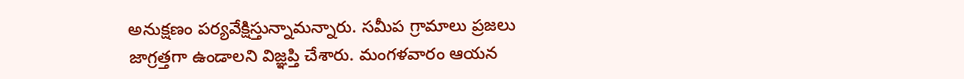అనుక్షణం పర్యవేక్షిస్తున్నామన్నారు. సమీప గ్రామాలు ప్రజలు జాగ్రత్తగా ఉండాలని విజ్ఞప్తి చేశారు. మంగళవారం ఆయన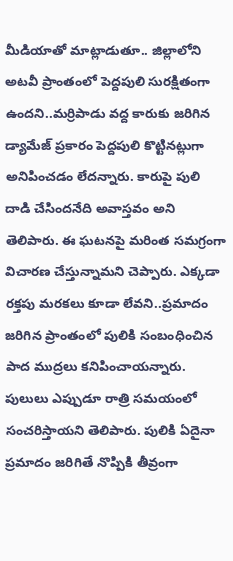మీడియాతో మాట్లాడుతూ.. జిల్లాలోని అటవీ ప్రాంతంలో పెద్దపులి సురక్షితంగా ఉందని..మర్రిపాడు వద్ద కారుకు జరిగిన డ్యామేజ్ ప్రకారం పెద్దపులి కొట్టినట్లుగా అనిపించడం లేదన్నారు. కారుపై పులి దాడి చేసిందనేది అవాస్తవం అని తెలిపారు. ఈ ఘటనపై మరింత సమగ్రంగా విచారణ చేస్తున్నామని చెప్పారు. ఎక్కడా రక్తపు మరకలు కూడా లేవని..ప్రమాదం జరిగిన ప్రాంతంలో పులికి సంబంధించిన పాద ముద్రలు కనిపించాయన్నారు. పులులు ఎప్పుడూ రాత్రి సమయంలో సంచరిస్తాయని తెలిపారు. పులికి ఏదైనా ప్రమాదం జరిగితే నొప్పికి తీవ్రంగా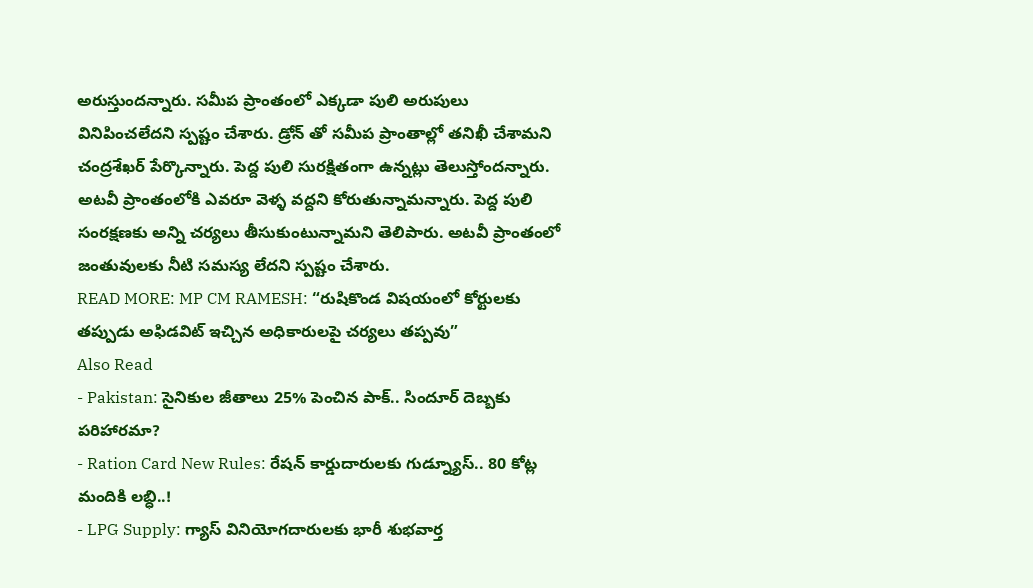అరుస్తుందన్నారు. సమీప ప్రాంతంలో ఎక్కడా పులి అరుపులు వినిపించలేదని స్పష్టం చేశారు. డ్రోన్ తో సమీప ప్రాంతాల్లో తనిఖీ చేశామని చంద్రశేఖర్ పేర్కొన్నారు. పెద్ద పులి సురక్షితంగా ఉన్నట్లు తెలుస్తోందన్నారు. అటవీ ప్రాంతంలోకి ఎవరూ వెళ్ళ వద్దని కోరుతున్నామన్నారు. పెద్ద పులి సంరక్షణకు అన్ని చర్యలు తీసుకుంటున్నామని తెలిపారు. అటవీ ప్రాంతంలో జంతువులకు నీటి సమస్య లేదని స్పష్టం చేశారు.
READ MORE: MP CM RAMESH: “రుషికొండ విషయంలో కోర్టులకు తప్పుడు అఫిడవిట్ ఇచ్చిన అధికారులపై చర్యలు తప్పవు”
Also Read
- Pakistan: సైనికుల జీతాలు 25% పెంచిన పాక్.. సిందూర్ దెబ్బకు పరిహారమా?
- Ration Card New Rules: రేషన్ కార్డుదారులకు గుడ్న్యూస్.. 80 కోట్ల మందికి లబ్ధి..!
- LPG Supply: గ్యాస్ వినియోగదారులకు భారీ శుభవార్త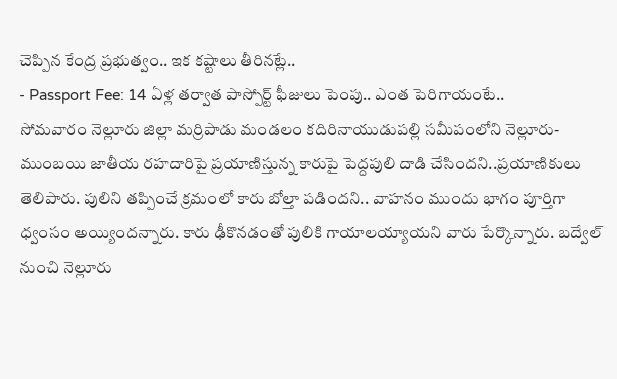చెప్పిన కేంద్ర ప్రభుత్వం.. ఇక కష్టాలు తీరినట్లే..
- Passport Fee: 14 ఏళ్ల తర్వాత పాస్పోర్ట్ ఫీజులు పెంపు.. ఎంత పెరిగాయంటే..
సోమవారం నెల్లూరు జిల్లా మర్రిపాడు మండలం కదిరినాయుడుపల్లి సమీపంలోని నెల్లూరు-ముంబయి జాతీయ రహదారిపై ప్రయాణిస్తున్న కారుపై పెద్దపులి దాడి చేసిందని..ప్రయాణికులు తెలిపారు. పులిని తప్పించే క్రమంలో కారు బోల్తా పడిందని.. వాహనం ముందు భాగం పూర్తిగా ధ్వంసం అయ్యిందన్నారు. కారు ఢీకొనడంతో పులికి గాయాలయ్యాయని వారు పేర్కొన్నారు. బద్వేల్ నుంచి నెల్లూరు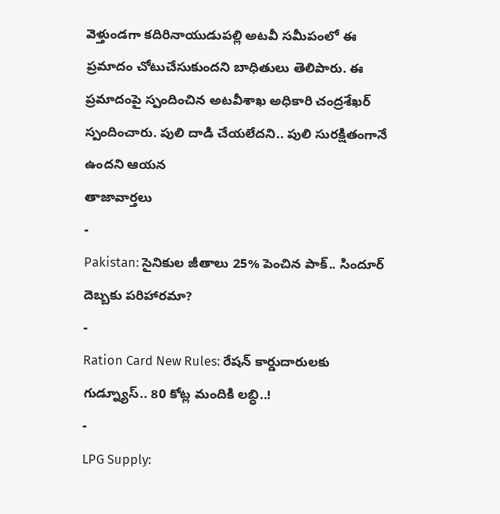వెళ్తుండగా కదిరినాయుడుపల్లి అటవీ సమీపంలో ఈ ప్రమాదం చోటుచేసుకుందని బాధితులు తెలిపారు. ఈ ప్రమాదంపై స్పందించిన అటవీశాఖ అధికారి చంద్రశేఖర్ స్పందించారు. పులి దాడి చేయలేదని.. పులి సురక్షితంగానే ఉందని ఆయన
తాజావార్తలు
-
Pakistan: సైనికుల జీతాలు 25% పెంచిన పాక్.. సిందూర్ దెబ్బకు పరిహారమా?
-
Ration Card New Rules: రేషన్ కార్డుదారులకు గుడ్న్యూస్.. 80 కోట్ల మందికి లబ్ధి..!
-
LPG Supply: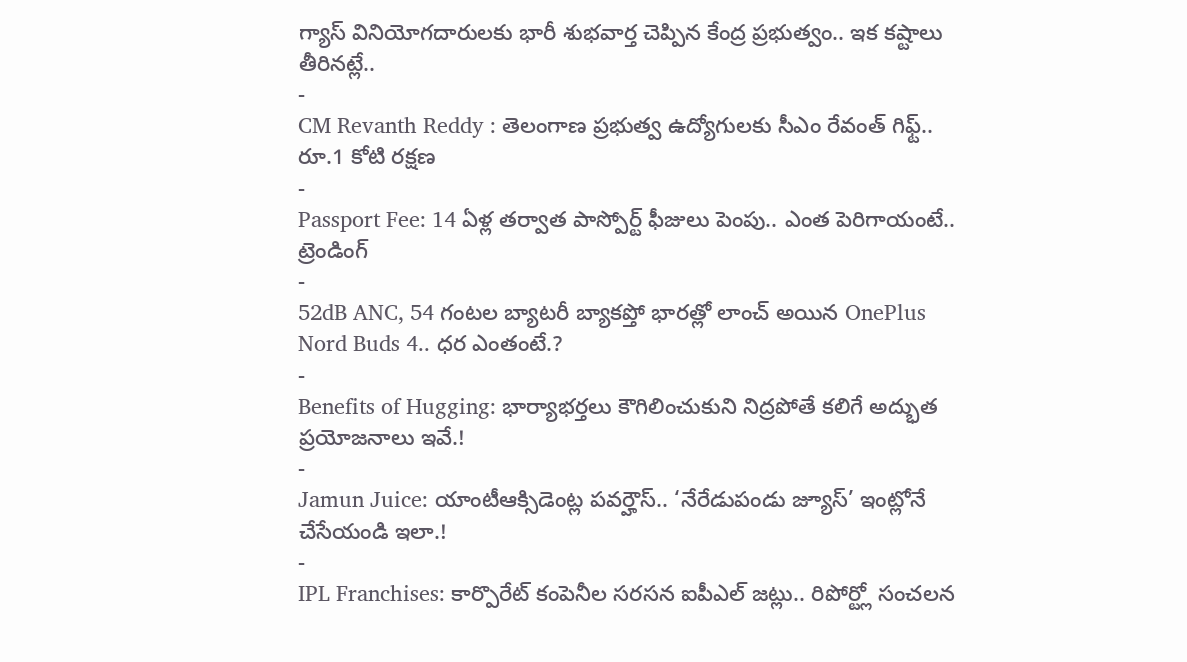గ్యాస్ వినియోగదారులకు భారీ శుభవార్త చెప్పిన కేంద్ర ప్రభుత్వం.. ఇక కష్టాలు తీరినట్లే..
-
CM Revanth Reddy : తెలంగాణ ప్రభుత్వ ఉద్యోగులకు సీఎం రేవంత్ గిఫ్ట్.. రూ.1 కోటి రక్షణ
-
Passport Fee: 14 ఏళ్ల తర్వాత పాస్పోర్ట్ ఫీజులు పెంపు.. ఎంత పెరిగాయంటే..
ట్రెండింగ్
-
52dB ANC, 54 గంటల బ్యాటరీ బ్యాకప్తో భారత్లో లాంచ్ అయిన OnePlus Nord Buds 4.. ధర ఎంతంటే.?
-
Benefits of Hugging: భార్యాభర్తలు కౌగిలించుకుని నిద్రపోతే కలిగే అద్భుత ప్రయోజనాలు ఇవే.!
-
Jamun Juice: యాంటీఆక్సిడెంట్ల పవర్హౌస్.. ‘నేరేడుపండు జ్యూస్’ ఇంట్లోనే చేసేయండి ఇలా.!
-
IPL Franchises: కార్పొరేట్ కంపెనీల సరసన ఐపీఎల్ జట్లు.. రిపోర్ట్లో సంచలన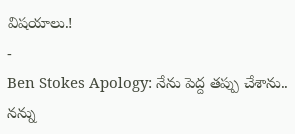విషయాలు.!
-
Ben Stokes Apology: నేను పెద్ద తప్పు చేశాను.. నన్ను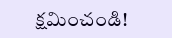క్షమించండి!